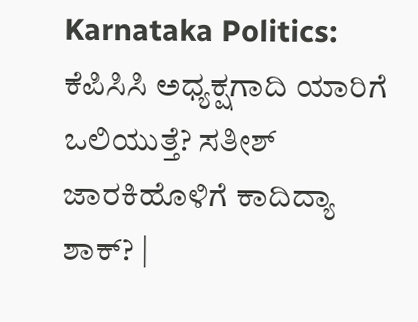Karnataka Politics: ಕೆಪಿಸಿಸಿ ಅಧ್ಯಕ್ಷಗಾದಿ ಯಾರಿಗೆ ಒಲಿಯುತ್ತೆ? ಸತೀಶ್‌ ಜಾರಕಿಹೊಳಿಗೆ ಕಾದಿದ್ಯಾ ಶಾಕ್? |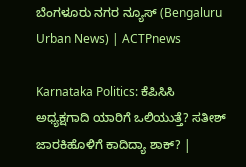ಬೆಂಗಳೂರು ನಗರ ನ್ಯೂಸ್ (Bengaluru Urban News) | ACTPnews

Karnataka Politics: ಕೆಪಿಸಿಸಿ ಅಧ್ಯಕ್ಷಗಾದಿ ಯಾರಿಗೆ ಒಲಿಯುತ್ತೆ? ಸತೀಶ್‌ ಜಾರಕಿಹೊಳಿಗೆ ಕಾದಿದ್ಯಾ ಶಾಕ್? |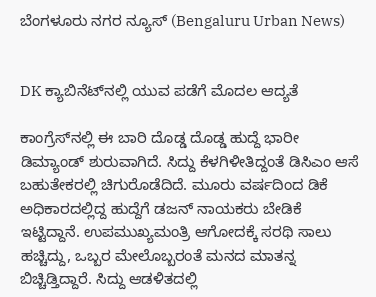ಬೆಂಗಳೂರು ನಗರ ನ್ಯೂಸ್ (Bengaluru Urban News)


DK ಕ್ಯಾಬಿನೆಟ್‌ನಲ್ಲಿ ಯುವ ಪಡೆಗೆ ಮೊದಲ ಆದ್ಯತೆ

ಕಾಂಗ್ರೆಸ್‌ನಲ್ಲಿ ಈ ಬಾರಿ ದೊಡ್ಡ ದೊಡ್ಡ ಹುದ್ದೆ ಭಾರೀ ಡಿಮ್ಯಾಂಡ್‌ ಶುರುವಾಗಿದೆ. ಸಿದ್ದು ಕೆಳಗಿಳೀತಿದ್ದಂತೆ ಡಿಸಿಎಂ ಆಸೆ ಬಹುತೇಕರಲ್ಲಿ ಚಿಗುರೊಡೆದಿದೆ. ಮೂರು ವರ್ಷದಿಂದ ಡಿಕೆ ಅಧಿಕಾರದಲ್ಲಿದ್ದ ಹುದ್ದೆಗೆ ಡಜನ್‌ ನಾಯಕರು ಬೇಡಿಕೆ ಇಟ್ಟಿದ್ದಾನೆ. ಉಪಮುಖ್ಯಮಂತ್ರಿ ಆಗೋದಕ್ಕೆ ಸರಥಿ ಸಾಲು ಹಚ್ಚಿದ್ದು, ಒಬ್ಬರ ಮೇಲೊಬ್ಬರಂತೆ ಮನದ ಮಾತನ್ನ ಬಿಚ್ಚಿಡ್ತಿದ್ದಾರೆ. ಸಿದ್ದು ಆಡಳಿತದಲ್ಲಿ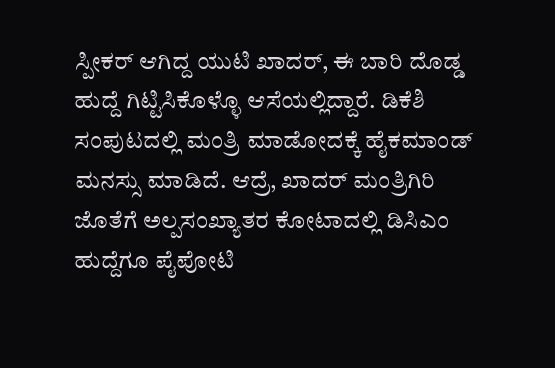ಸ್ಪೀಕರ್‌ ಆಗಿದ್ದ ಯುಟಿ ಖಾದರ್‌, ಈ ಬಾರಿ ದೊಡ್ಡ ಹುದ್ದೆ ಗಿಟ್ಟಿಸಿಕೊಳ್ಳೊ ಆಸೆಯಲ್ಲಿದ್ದಾರೆ. ಡಿಕೆಶಿ ಸಂಪುಟದಲ್ಲಿ ಮಂತ್ರಿ ಮಾಡೋದಕ್ಕೆ ಹೈಕಮಾಂಡ್‌ ಮನಸ್ಸು ಮಾಡಿದೆ. ಆದ್ರೆ, ಖಾದರ್‌ ಮಂತ್ರಿಗಿರಿ ಜೊತೆಗೆ ಅಲ್ಪಸಂಖ್ಯಾತರ ಕೋಟಾದಲ್ಲಿ ಡಿಸಿಎಂ ಹುದ್ದೆಗೂ ಪೈಪೋಟಿ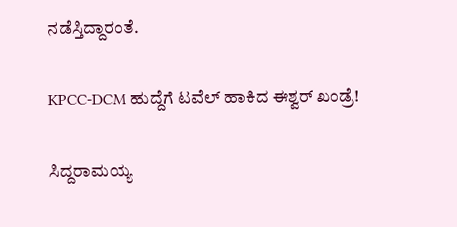ನಡೆಸ್ತಿದ್ದಾರಂತೆ.

KPCC-DCM ಹುದ್ದೆಗೆ ಟವೆಲ್‌ ಹಾಕಿದ ಈಶ್ವರ್‌ ಖಂಡ್ರೆ!

ಸಿದ್ದರಾಮಯ್ಯ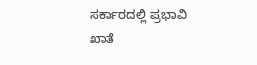ಸರ್ಕಾರದಲ್ಲಿ ಪ್ರಭಾವಿ ಖಾತೆ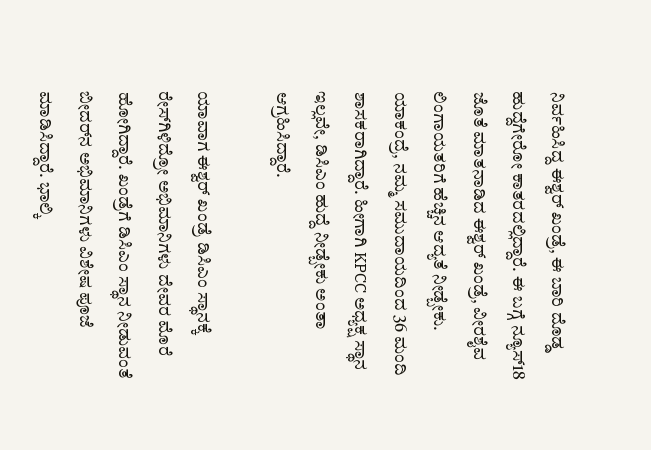ನಿರ್ವಹಿಸಿದ್ದ ಈಶ್ವರ್‌ ಖಂಡ್ರೆ, ಈ ಬಾರಿ ದೊಡ್ಡ ಹುದ್ದೆಗೇರೋ ಕಾತರದಲ್ಲಿದ್ದಾರೆ. ಈ ಬಗ್ಗೆ ನ್ಯೂಸ್‌18 ಜೊತೆ ಮಾತನಾಡಿದ ಈಶ್ವರ್‌ ಖಂಡ್ರೆ, ವೀರಶೈವ ಲಿಂಗಾಯತರಿಗೆ ಹೆಚ್ಚಿನ ಆದ್ಯತೆ ನೀಡ್ಬೇಕು. ಯಾಕಂದ್ರೆ, ನಮ್ಮ ಸಮುದಾಯದಿಂದ 36 ಮಂದಿ ಶಾಸಕರಾಗಿದ್ದಾರೆ. ಹೀಗಾಗಿ KPCC ಅಧ್ಯಕ್ಷ ಸ್ಥಾನ ಇಲ್ಲವೇ, ಡಿಸಿಎಂ‌ ಹುದ್ದೆ ನೀಡ್ಬೇಕು ಅಂತಾ ಆಗ್ರಹಿಸಿದ್ದಾರೆ.

ಯಾವಾಗ ಈಶ್ವರ್‌ ಖಂಡ್ರೆ ಡಿಸಿಎಂ ಸ್ಥಾನಕ್ಕೆ ರೇಸ್‌ಗಿಳಿದ್ರೋ ಅಭಿಮಾನಿಗಳು ದೇವರ ಮೊರೆ ಹೋಗಿದ್ದಾರೆ. ಖಂಡ್ರೆಗೆ ಡಿಸಿಎಂ ಸ್ಥಾನ ನೀಡುವಂತೆ ಬೀದರ್‌ನ ಅಭಿಮಾನಿಗಳು ವಿಶೇಷ ಪೂಜೆ ಮಾಡಿಸಿದ್ದಾರೆ. ಭಾಲ್ಕಿ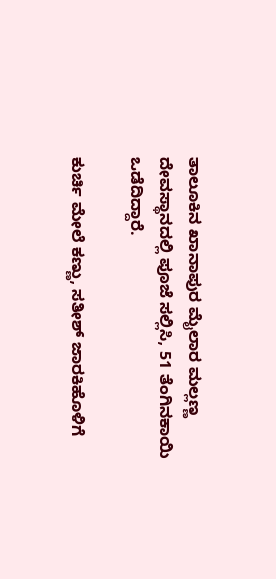ತಾಲೂಕಿನ ಖಾನಾಪುರ ಮೈಲಾರ ಮಲ್ಲಣ್ಣ ದೇವಸ್ಥಾನದಲ್ಲಿ ಪೂಜೆ ಸಲ್ಲಿಸಿ, 51 ತೆಂಗಿನಕಾಯಿ ಒಡೆದಿದ್ದಾರೆ.

ಕುರ್ಚಿ ಮೇಲೆ ಕಣ್ಣು, ಸತೀಶ್‌ ಜಾರಕಿಹೊಳಿಗೆ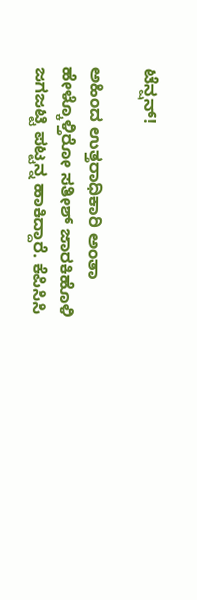ಟೆನ್ಷನ್‌!

ಅಹಿಂದ ಉತ್ತರಾಧಿಕಾರಿ ಅಂತಾ ಹೇಳ್ಕೊಳ್ತಿರೋ ಸತೀಶ್‌ ಜಾರಕಿಹೊಳಿ ಜಗಜಟ್ಟಿ ಪಟ್ಟನ್ನ ಹಾಕಿದ್ದಾರೆ. ಕೆಪಿಸಿಸಿ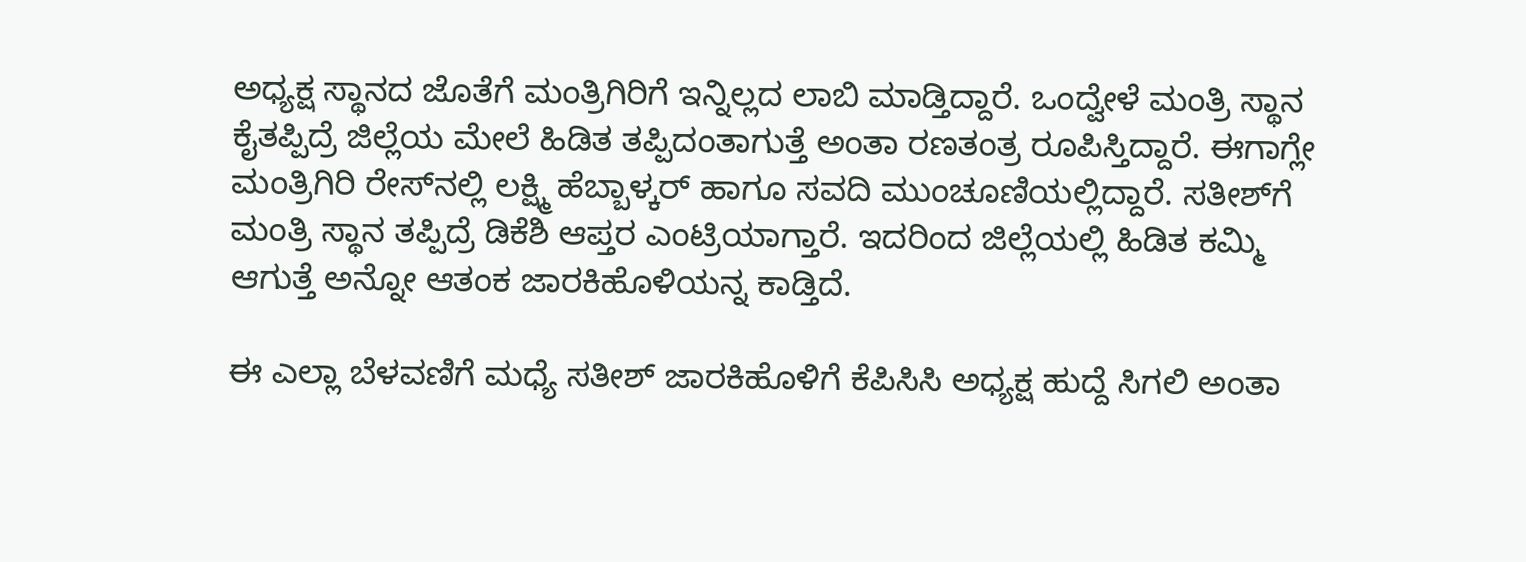ಅಧ್ಯಕ್ಷ ಸ್ಥಾನದ ಜೊತೆಗೆ ಮಂತ್ರಿಗಿರಿಗೆ ಇನ್ನಿಲ್ಲದ ಲಾಬಿ ಮಾಡ್ತಿದ್ದಾರೆ. ಒಂದ್ವೇಳೆ ಮಂತ್ರಿ ಸ್ಥಾನ ಕೈತಪ್ಪಿದ್ರೆ ಜಿಲ್ಲೆಯ ಮೇಲೆ ಹಿಡಿತ ತಪ್ಪಿದಂತಾಗುತ್ತೆ ಅಂತಾ ರಣತಂತ್ರ ರೂಪಿಸ್ತಿದ್ದಾರೆ. ಈಗಾಗ್ಲೇ ಮಂತ್ರಿಗಿರಿ ರೇಸ್‌ನಲ್ಲಿ ಲಕ್ಷ್ಮಿ ಹೆಬ್ಬಾಳ್ಕರ್ ಹಾಗೂ ಸವದಿ ಮುಂಚೂಣಿಯಲ್ಲಿದ್ದಾರೆ. ಸತೀಶ್‌ಗೆ ಮಂತ್ರಿ ಸ್ಥಾನ ತಪ್ಪಿದ್ರೆ ಡಿಕೆಶಿ ಆಪ್ತರ ಎಂಟ್ರಿಯಾಗ್ತಾರೆ. ಇದರಿಂದ ಜಿಲ್ಲೆಯಲ್ಲಿ ಹಿಡಿತ ಕಮ್ಮಿ ಆಗುತ್ತೆ ಅನ್ನೋ ಆತಂಕ ಜಾರಕಿಹೊಳಿಯನ್ನ ಕಾಡ್ತಿದೆ.

ಈ ಎಲ್ಲಾ ಬೆಳವಣಿಗೆ ಮಧ್ಯೆ ಸತೀಶ್‌ ಜಾರಕಿಹೊಳಿಗೆ ಕೆಪಿಸಿಸಿ ಅಧ್ಯಕ್ಷ ಹುದ್ದೆ ಸಿಗಲಿ ಅಂತಾ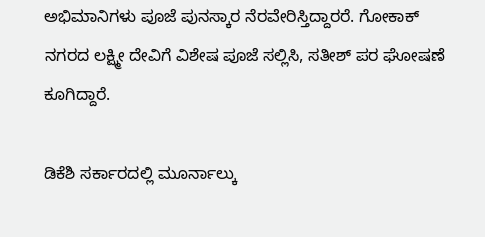ಅಭಿಮಾನಿಗಳು ಪೂಜೆ ಪುನಸ್ಕಾರ ನೆರವೇರಿಸ್ತಿದ್ದಾರರೆ. ಗೋಕಾಕ್ ನಗರದ ಲಕ್ಷ್ಮೀ ದೇವಿಗೆ ‌ವಿಶೇಷ ಪೂಜೆ ಸಲ್ಲಿಸಿ, ಸತೀಶ್‌ ಪರ ಘೋಷಣೆ ಕೂಗಿದ್ದಾರೆ.

ಡಿಕೆಶಿ ಸರ್ಕಾರದಲ್ಲಿ ಮೂರ್ನಾಲ್ಕು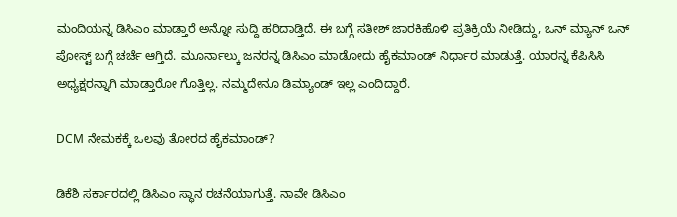ಮಂದಿಯನ್ನ ಡಿಸಿಎಂ ಮಾಡ್ತಾರೆ ಅನ್ನೋ ಸುದ್ದಿ ಹರಿದಾಡ್ತಿದೆ. ಈ ಬಗ್ಗೆ ಸತೀಶ್‌ ಜಾರಕಿಹೊಳಿ ಪ್ರತಿಕ್ರಿಯೆ ನೀಡಿದ್ದು, ಒನ್ ಮ್ಯಾನ್ ಒನ್ ಪೋಸ್ಟ್ ಬಗ್ಗೆ ಚರ್ಚೆ ಆಗ್ತಿದೆ. ಮೂರ್ನಾಲ್ಕು ಜನರನ್ನ ಡಿಸಿಎಂ ಮಾಡೋದು ಹೈಕಮಾಂಡ್‌ ನಿರ್ಧಾರ ಮಾಡುತ್ತೆ. ಯಾರನ್ನ ಕೆಪಿಸಿಸಿ ಅಧ್ಯಕ್ಷರನ್ನಾಗಿ ಮಾಡ್ತಾರೋ ಗೊತ್ತಿಲ್ಲ. ನಮ್ಮದೇನೂ ಡಿಮ್ಯಾಂಡ್ ಇಲ್ಲ ಎಂದಿದ್ದಾರೆ.

DCM ನೇಮಕಕ್ಕೆ ಒಲವು ತೋರದ ಹೈಕಮಾಂಡ್‌?

ಡಿಕೆಶಿ ಸರ್ಕಾರದಲ್ಲಿ ಡಿಸಿಎಂ ಸ್ಥಾನ ರಚನೆಯಾಗುತ್ತೆ. ನಾವೇ ಡಿಸಿಎಂ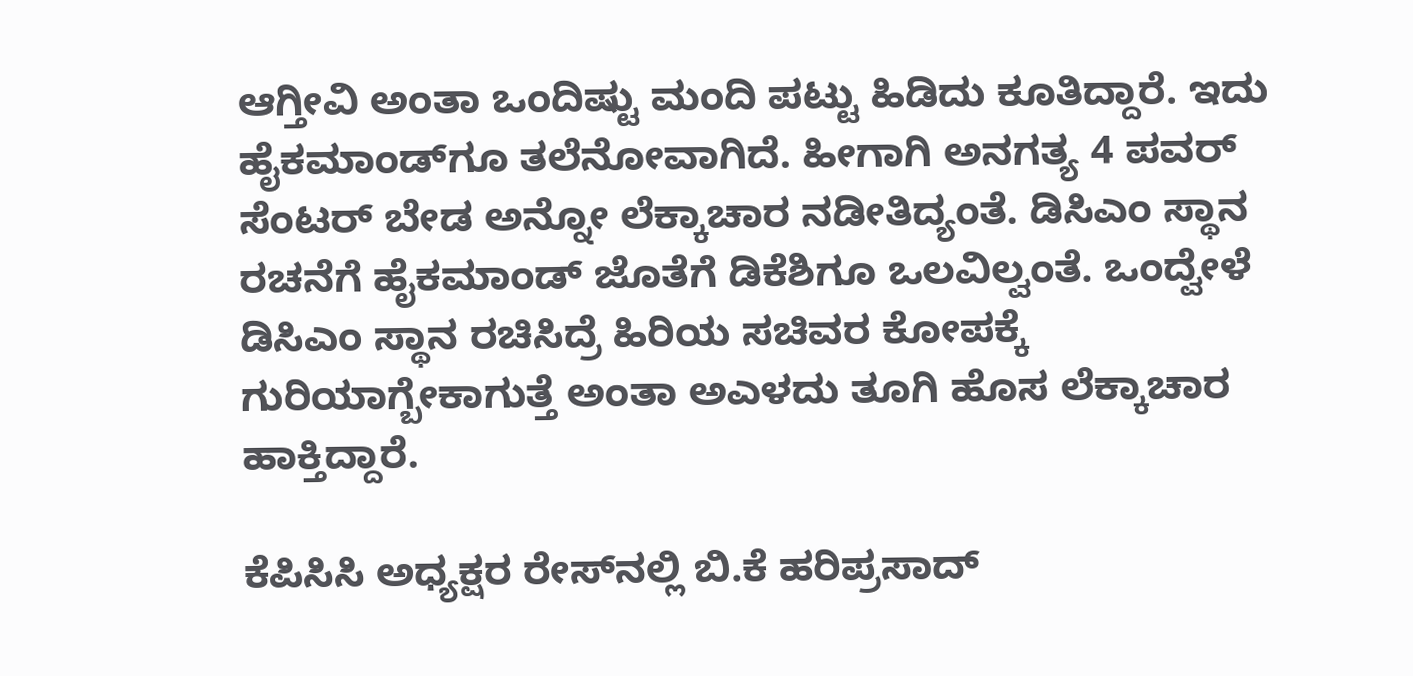ಆಗ್ತೀವಿ ಅಂತಾ ಒಂದಿಷ್ಟು ಮಂದಿ ಪಟ್ಟು ಹಿಡಿದು ಕೂತಿದ್ದಾರೆ. ಇದು ಹೈಕಮಾಂಡ್‌ಗೂ ತಲೆನೋವಾಗಿದೆ. ಹೀಗಾಗಿ ಅನಗತ್ಯ 4 ಪವರ್ ಸೆಂಟರ್‌ ಬೇಡ ಅನ್ನೋ ಲೆಕ್ಕಾಚಾರ ನಡೀತಿದ್ಯಂತೆ. ಡಿಸಿಎಂ ಸ್ಥಾನ ರಚನೆಗೆ ಹೈಕಮಾಂಡ್ ಜೊತೆಗೆ ಡಿಕೆಶಿಗೂ ಒಲವಿಲ್ವಂತೆ. ಒಂದ್ವೇಳೆ ಡಿಸಿಎಂ ಸ್ಥಾನ ರಚಿಸಿದ್ರೆ ಹಿರಿಯ ಸಚಿವರ ಕೋಪಕ್ಕೆ ಗುರಿಯಾಗ್ಬೇಕಾಗುತ್ತೆ ಅಂತಾ ಅಎಳದು ತೂಗಿ ಹೊಸ ಲೆಕ್ಕಾಚಾರ ಹಾಕ್ತಿದ್ದಾರೆ.

ಕೆಪಿಸಿಸಿ ಅಧ್ಯಕ್ಷರ ರೇಸ್‌ನಲ್ಲಿ ಬಿ.ಕೆ ಹರಿಪ್ರಸಾದ್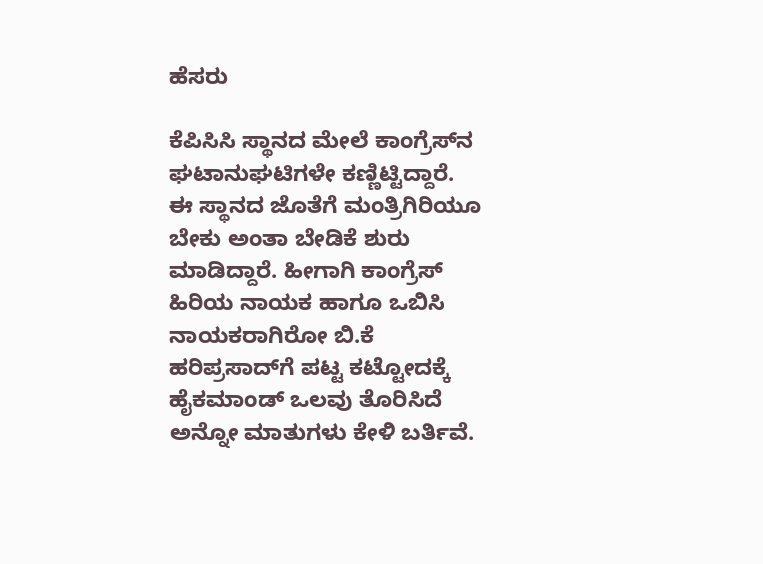ಹೆಸರು

ಕೆಪಿಸಿಸಿ ಸ್ಥಾನದ ಮೇಲೆ ಕಾಂಗ್ರೆಸ್‌ನ ಘಟಾನುಘಟಿಗಳೇ ಕಣ್ಣಿಟ್ಟಿದ್ದಾರೆ. ಈ ಸ್ಥಾನದ ಜೊತೆಗೆ ಮಂತ್ರಿಗಿರಿಯೂ ಬೇಕು ಅಂತಾ ಬೇಡಿಕೆ ಶುರು ಮಾಡಿದ್ದಾರೆ. ಹೀಗಾಗಿ ಕಾಂಗ್ರೆಸ್‌ ಹಿರಿಯ ನಾಯಕ ಹಾಗೂ ಒಬಿಸಿ ನಾಯಕರಾಗಿರೋ ಬಿ.ಕೆ ಹರಿಪ್ರಸಾದ್‌ಗೆ ಪಟ್ಟ ಕಟ್ಟೋದಕ್ಕೆ ಹೈಕಮಾಂಡ್‌ ಒಲವು ತೊರಿಸಿದೆ ಅನ್ನೋ ಮಾತುಗಳು ಕೇಳಿ ಬರ್ತಿವೆ.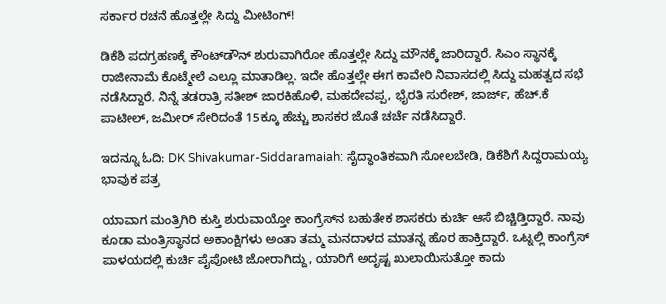ಸರ್ಕಾರ ರಚನೆ ಹೊತ್ತಲ್ಲೇ ಸಿದ್ದು ಮೀಟಿಂಗ್‌!

ಡಿಕೆಶಿ ಪದಗ್ರಹಣಕ್ಕೆ ಕೌಂಟ್‌ಡೌನ್‌ ಶುರುವಾಗಿರೋ ಹೊತ್ತಲ್ಲೇ ಸಿದ್ದು ಮೌನಕ್ಕೆ ಜಾರಿದ್ದಾರೆ. ಸಿಎಂ ಸ್ಥಾನಕ್ಕೆ ರಾಜೀನಾಮೆ ಕೊಟ್ಮೇಲೆ ಎಲ್ಲೂ ಮಾತಾಡಿಲ್ಲ. ಇದೇ ಹೊತ್ತಲ್ಲೇ ಈಗ ಕಾವೇರಿ ನಿವಾಸದಲ್ಲಿ ಸಿದ್ದು ಮಹತ್ವದ ಸಭೆ ನಡೆಸಿದ್ದಾರೆ. ನಿನ್ನೆ ತಡರಾತ್ರಿ ಸತೀಶ್ ಜಾರಕಿಹೊಳಿ, ಮಹದೇವಪ್ಪ, ಭೈರತಿ ಸುರೇಶ್, ಜಾರ್ಜ್, ಹೆಚ್‌.ಕೆ ಪಾಟೀಲ್, ಜಮೀರ್ ಸೇರಿದಂತೆ 15ಕ್ಕೂ ಹೆಚ್ಚು ಶಾಸಕರ ಜೊತೆ ಚರ್ಚೆ ನಡೆಸಿದ್ದಾರೆ.

ಇದನ್ನೂ ಓದಿ: DK Shivakumar-Siddaramaiah: ಸೈದ್ಧಾಂತಿಕವಾಗಿ ಸೋಲಬೇಡಿ, ಡಿಕೆಶಿಗೆ ಸಿದ್ದರಾಮಯ್ಯ ಭಾವುಕ ಪತ್ರ

ಯಾವಾಗ ಮಂತ್ರಿಗಿರಿ ಕುಸ್ತಿ ಶುರುವಾಯ್ತೋ ಕಾಂಗ್ರೆಸ್‌ನ ಬಹುತೇಕ ಶಾಸಕರು ಕುರ್ಚಿ ಆಸೆ ಬಿಚ್ಚಿಡ್ತಿದ್ದಾರೆ. ನಾವು ಕೂಡಾ ಮಂತ್ರಿಸ್ಥಾನದ ಅಕಾಂಕ್ಷಿಗಳು ಅಂತಾ ತಮ್ಮ ಮನದಾಳದ ಮಾತನ್ನ ಹೊರ ಹಾಕ್ತಿದ್ದಾರೆ. ಒಟ್ನಲ್ಲಿ ಕಾಂಗ್ರೆಸ್‌ ಪಾಳಯದಲ್ಲಿ ಕುರ್ಚಿ ಪೈಪೋಟಿ ಜೋರಾಗಿದ್ದು, ಯಾರಿಗೆ ಅದೃಷ್ಟ ಖುಲಾಯಿಸುತ್ತೋ ಕಾದು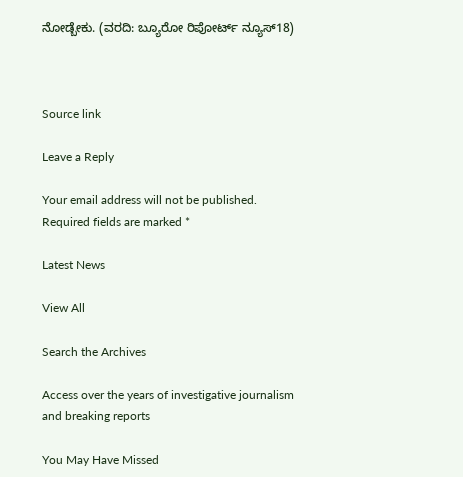ನೋಡ್ಬೇಕು. (ವರದಿ: ಬ್ಯೂರೋ ರಿಪೋರ್ಟ್‌ ನ್ಯೂಸ್‌18)



Source link

Leave a Reply

Your email address will not be published. Required fields are marked *

Latest News

View All

Search the Archives

Access over the years of investigative journalism and breaking reports

You May Have Missed